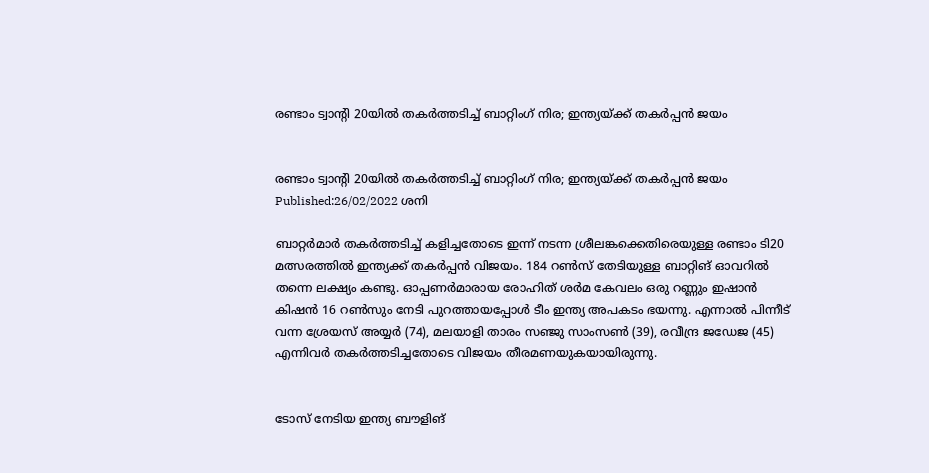രണ്ടാം ട്വാന്റി 20യിൽ തകർത്തടിച്ച് ബാറ്റിംഗ് നിര; ഇന്ത്യയ്ക്ക് തകർപ്പൻ ജയം


രണ്ടാം ട്വാന്റി 20യിൽ തകർത്തടിച്ച് ബാറ്റിംഗ് നിര; ഇന്ത്യയ്ക്ക് തകർപ്പൻ ജയം
Published:26/02/2022 ശനി

ബാറ്റർമാർ തകർത്തടിച്ച് കളിച്ചതോടെ ഇന്ന് നടന്ന ശ്രീലങ്കക്കെതിരെയുള്ള രണ്ടാം ടി20 മത്സരത്തിൽ ഇന്ത്യക്ക് തകർപ്പൻ വിജയം. 184 റൺസ് തേടിയുള്ള ബാറ്റിങ് ഓവറിൽ തന്നെ ലക്ഷ്യം കണ്ടു. ഓപ്പണർമാരായ രോഹിത് ശർമ കേവലം ഒരു റണ്ണും ഇഷാൻ കിഷൻ 16 റൺസും നേടി പുറത്തായപ്പോൾ ടീം ഇന്ത്യ അപകടം ഭയന്നു. എന്നാൽ പിന്നീട് വന്ന ശ്രേയസ് അയ്യർ (74), മലയാളി താരം സഞ്ജു സാംസൺ (39), രവീന്ദ്ര ജഡേജ (45) എന്നിവർ തകർത്തടിച്ചതോടെ വിജയം തീരമണയുകയായിരുന്നു.


ടോസ് നേടിയ ഇന്ത്യ ബൗളിങ്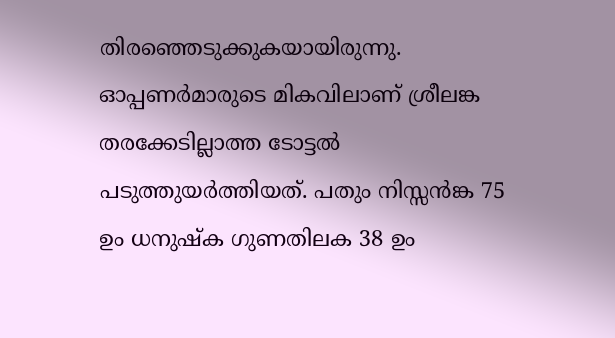തിരഞ്ഞെടുക്കുകയായിരുന്നു. ഓപ്പണർമാരുടെ മികവിലാണ് ശ്രീലങ്ക തരക്കേടില്ലാത്ത ടോട്ടൽ പടുത്തുയർത്തിയത്. പതും നിസ്സൻങ്ക 75 ഉം ധനുഷ്‌ക ഗുണതിലക 38 ഉം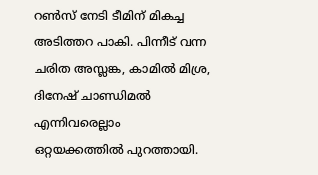റൺസ് നേടി ടീമിന് മികച്ച അടിത്തറ പാകി. പിന്നീട് വന്ന ചരിത അസ്ലങ്ക, കാമിൽ മിശ്ര, ദിനേഷ് ചാണ്ഡിമൽ എന്നിവരെല്ലാം ഒറ്റയക്കത്തിൽ പുറത്തായി.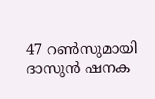47 റൺസുമായി ദാസുൻ ഷനക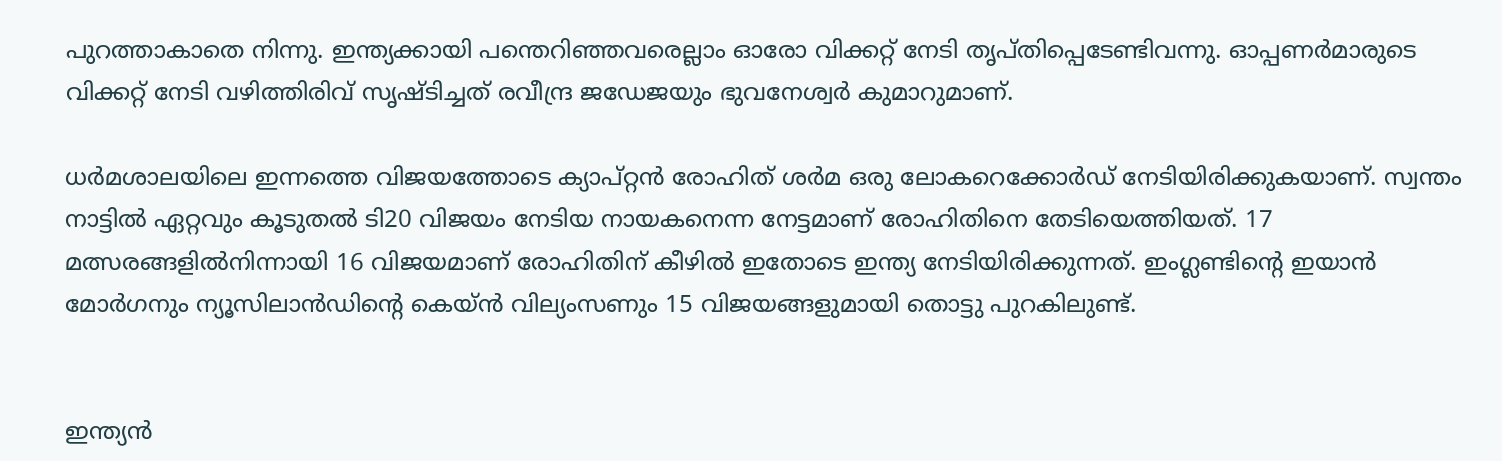പുറത്താകാതെ നിന്നു. ഇന്ത്യക്കായി പന്തെറിഞ്ഞവരെല്ലാം ഓരോ വിക്കറ്റ് നേടി തൃപ്തിപ്പെടേണ്ടിവന്നു. ഓപ്പണർമാരുടെ വിക്കറ്റ് നേടി വഴിത്തിരിവ് സൃഷ്ടിച്ചത് രവീന്ദ്ര ജഡേജയും ഭുവനേശ്വർ കുമാറുമാണ്.

ധർമശാലയിലെ ഇന്നത്തെ വിജയത്തോടെ ക്യാപ്റ്റൻ രോഹിത് ശർമ ഒരു ലോകറെക്കോർഡ് നേടിയിരിക്കുകയാണ്. സ്വന്തം നാട്ടിൽ ഏറ്റവും കൂടുതൽ ടി20 വിജയം നേടിയ നായകനെന്ന നേട്ടമാണ് രോഹിതിനെ തേടിയെത്തിയത്. 17 മത്സരങ്ങളിൽനിന്നായി 16 വിജയമാണ് രോഹിതിന് കീഴിൽ ഇതോടെ ഇന്ത്യ നേടിയിരിക്കുന്നത്. ഇംഗ്ലണ്ടിന്റെ ഇയാൻ മോർഗനും ന്യൂസിലാൻഡിന്റെ കെയ്ൻ വില്യംസണും 15 വിജയങ്ങളുമായി തൊട്ടു പുറകിലുണ്ട്.


ഇന്ത്യൻ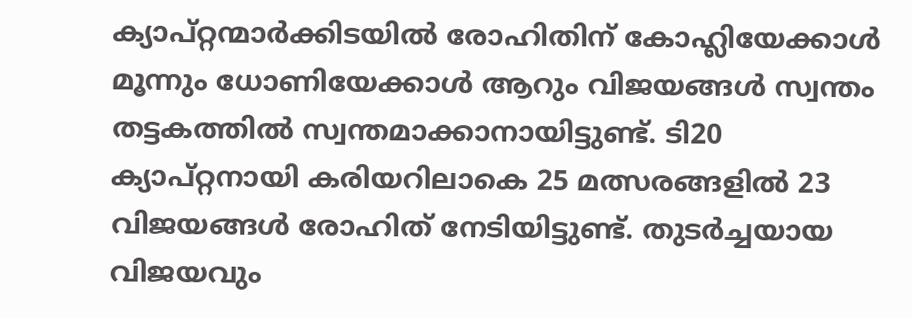ക്യാപ്റ്റന്മാർക്കിടയിൽ രോഹിതിന് കോഹ്ലിയേക്കാൾ മൂന്നും ധോണിയേക്കാൾ ആറും വിജയങ്ങൾ സ്വന്തം തട്ടകത്തിൽ സ്വന്തമാക്കാനായിട്ടുണ്ട്. ടി20 ക്യാപ്റ്റനായി കരിയറിലാകെ 25 മത്സരങ്ങളിൽ 23 വിജയങ്ങൾ രോഹിത് നേടിയിട്ടുണ്ട്. തുടർച്ചയായ വിജയവും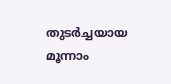തുടർച്ചയായ മൂന്നാം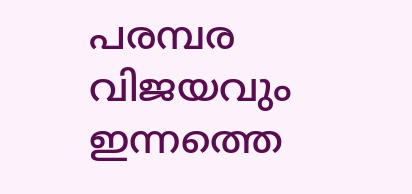പരമ്പര വിജയവും ഇന്നത്തെ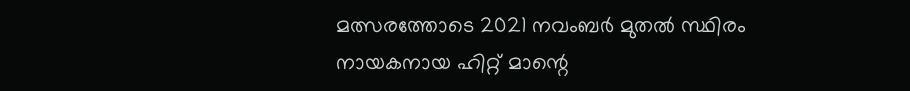മത്സരത്തോടെ 2021 നവംബർ മുതൽ സ്ഥിരം നായകനായ ഹിറ്റ് മാന്റെ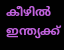കീഴിൽ ഇന്ത്യക്ക്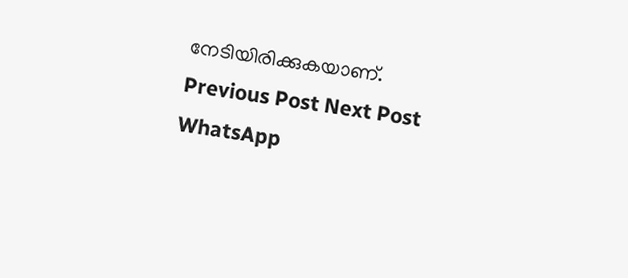നേടിയിരിക്കുകയാണ്.
Previous Post Next Post
WhatsApp